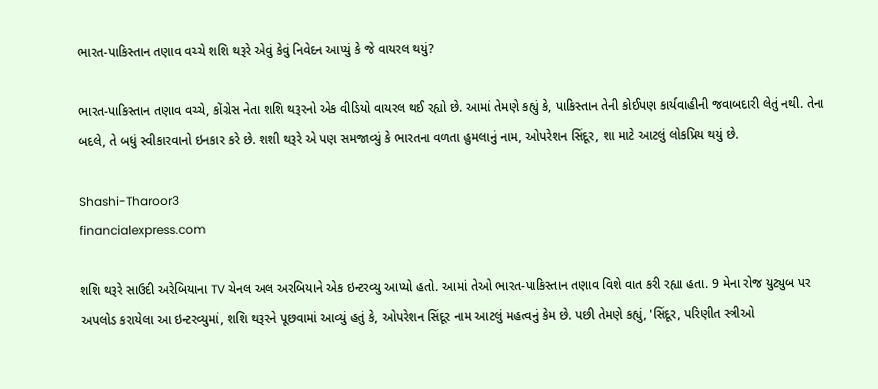ભારત-પાકિસ્તાન તણાવ વચ્ચે શશિ થરૂરે એવું કેવું નિવેદન આપ્યું કે જે વાયરલ થયું?

ભારત-પાકિસ્તાન તણાવ વચ્ચે, કોંગ્રેસ નેતા શશિ થરૂરનો એક વીડિયો વાયરલ થઈ રહ્યો છે. આમાં તેમણે કહ્યું કે, પાકિસ્તાન તેની કોઈપણ કાર્યવાહીની જવાબદારી લેતું નથી. તેના બદલે, તે બધું સ્વીકારવાનો ઇનકાર કરે છે. શશી થરૂરે એ પણ સમજાવ્યું કે ભારતના વળતા હુમલાનું નામ, ઓપરેશન સિંદૂર, શા માટે આટલું લોકપ્રિય થયું છે.

Shashi-Tharoor3
financialexpress.com

શશિ થરૂરે સાઉદી અરેબિયાના TV ચેનલ અલ અરબિયાને એક ઇન્ટરવ્યુ આપ્યો હતો. આમાં તેઓ ભારત-પાકિસ્તાન તણાવ વિશે વાત કરી રહ્યા હતા. 9 મેના રોજ યુટ્યુબ પર અપલોડ કરાયેલા આ ઇન્ટરવ્યુમાં, શશિ થરૂરને પૂછવામાં આવ્યું હતું કે, ઓપરેશન સિંદૂર નામ આટલું મહત્વનું કેમ છે. પછી તેમણે કહ્યું, 'સિંદૂર, પરિણીત સ્ત્રીઓ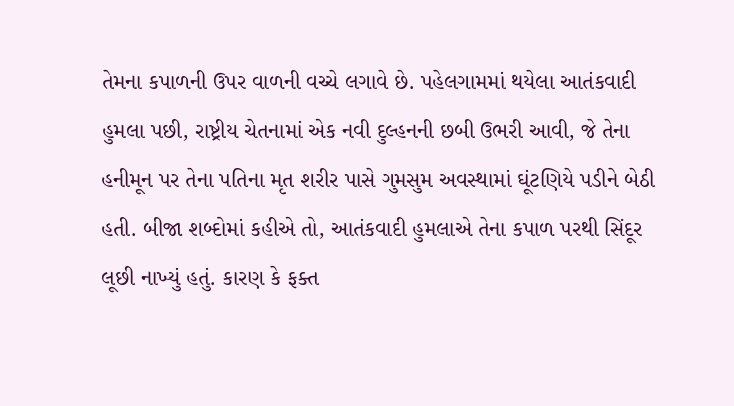તેમના કપાળની ઉપર વાળની વચ્ચે લગાવે છે. પહેલગામમાં થયેલા આતંકવાદી હુમલા પછી, રાષ્ટ્રીય ચેતનામાં એક નવી દુલ્હનની છબી ઉભરી આવી, જે તેના હનીમૂન પર તેના પતિના મૃત શરીર પાસે ગુમસુમ અવસ્થામાં ઘૂંટણિયે પડીને બેઠી હતી. બીજા શબ્દોમાં કહીએ તો, આતંકવાદી હુમલાએ તેના કપાળ પરથી સિંદૂર લૂછી નાખ્યું હતું. કારણ કે ફક્ત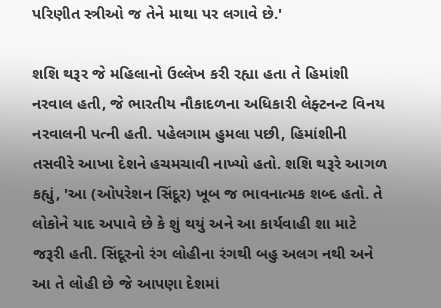પરિણીત સ્ત્રીઓ જ તેને માથા પર લગાવે છે.'

શશિ થરૂર જે મહિલાનો ઉલ્લેખ કરી રહ્યા હતા તે હિમાંશી નરવાલ હતી, જે ભારતીય નૌકાદળના અધિકારી લેફ્ટનન્ટ વિનય નરવાલની પત્ની હતી. પહેલગામ હુમલા પછી, હિમાંશીની તસવીરે આખા દેશને હચમચાવી નાખ્યો હતો. શશિ થરૂરે આગળ કહ્યું, 'આ (ઓપરેશન સિંદૂર) ખૂબ જ ભાવનાત્મક શબ્દ હતો. તે લોકોને યાદ અપાવે છે કે શું થયું અને આ કાર્યવાહી શા માટે જરૂરી હતી. સિંદૂરનો રંગ લોહીના રંગથી બહુ અલગ નથી અને આ તે લોહી છે જે આપણા દેશમાં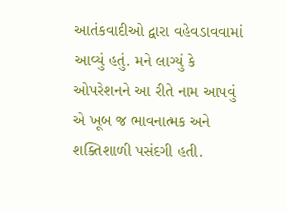આતંકવાદીઓ દ્વારા વહેવડાવવામાં આવ્યું હતું. મને લાગ્યું કે ઓપરેશનને આ રીતે નામ આપવું એ ખૂબ જ ભાવનાત્મક અને શક્તિશાળી પસંદગી હતી.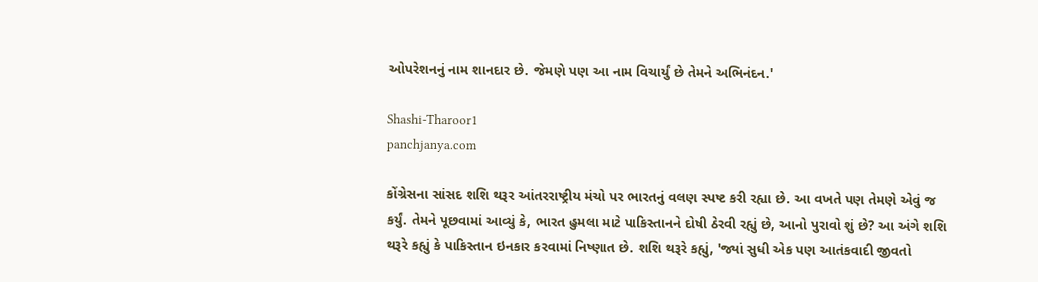ઓપરેશનનું નામ શાનદાર છે. જેમણે પણ આ નામ વિચાર્યું છે તેમને અભિનંદન.'

Shashi-Tharoor1
panchjanya.com

કોંગ્રેસના સાંસદ શશિ થરૂર આંતરરાષ્ટ્રીય મંચો પર ભારતનું વલણ સ્પષ્ટ કરી રહ્યા છે. આ વખતે પણ તેમણે એવું જ કર્યું. તેમને પૂછવામાં આવ્યું કે, ભારત હુમલા માટે પાકિસ્તાનને દોષી ઠેરવી રહ્યું છે, આનો પુરાવો શું છે? આ અંગે શશિ થરૂરે કહ્યું કે પાકિસ્તાન ઇનકાર કરવામાં નિષ્ણાત છે. શશિ થરૂરે કહ્યું, 'જ્યાં સુધી એક પણ આતંકવાદી જીવતો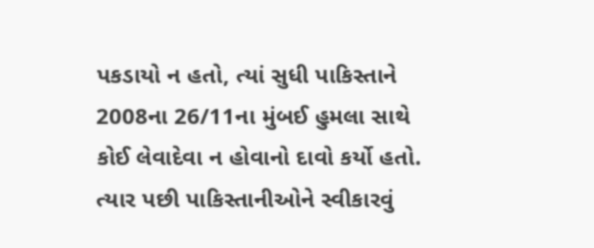પકડાયો ન હતો, ત્યાં સુધી પાકિસ્તાને 2008ના 26/11ના મુંબઈ હુમલા સાથે કોઈ લેવાદેવા ન હોવાનો દાવો કર્યો હતો. ત્યાર પછી પાકિસ્તાનીઓને સ્વીકારવું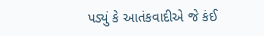પડ્યું કે આતંકવાદીએ જે કંઈ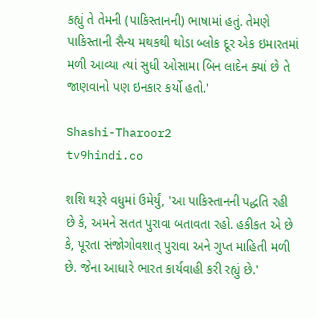કહ્યું તે તેમની (પાકિસ્તાનની) ભાષામાં હતું. તેમણે પાકિસ્તાની સૈન્ય મથકથી થોડા બ્લોક દૂર એક ઇમારતમાં મળી આવ્યા ત્યાં સુધી ઓસામા બિન લાદેન ક્યાં છે તે જાણવાનો પણ ઇનકાર કર્યો હતો.'

Shashi-Tharoor2
tv9hindi.co

શશિ થરૂરે વધુમાં ઉમેર્યું, 'આ પાકિસ્તાનની પદ્ધતિ રહી છે કે, અમને સતત પુરાવા બતાવતા રહો. હકીકત એ છે કે, પૂરતા સંજોગોવશાત્ પુરાવા અને ગુપ્ત માહિતી મળી છે. જેના આધારે ભારત કાર્યવાહી કરી રહ્યું છે.'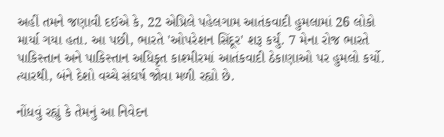અહીં તમને જણાવી દઈએ કે, 22 એપ્રિલે પહેલગામ આતંકવાદી હુમલામાં 26 લોકો માર્યા ગયા હતા. આ પછી, ભારતે 'ઓપરેશન સિંદૂર' શરૂ કર્યું. 7 મેના રોજ ભારતે પાકિસ્તાન અને પાકિસ્તાન અધિકૃત કાશ્મીરમાં આતંકવાદી ઠેકાણાઓ પર હુમલો કર્યો. ત્યારથી, બંને દેશો વચ્ચે સંઘર્ષ જોવા મળી રહ્યો છે.

નોંધવું રહ્યું કે તેમનું આ નિવેદન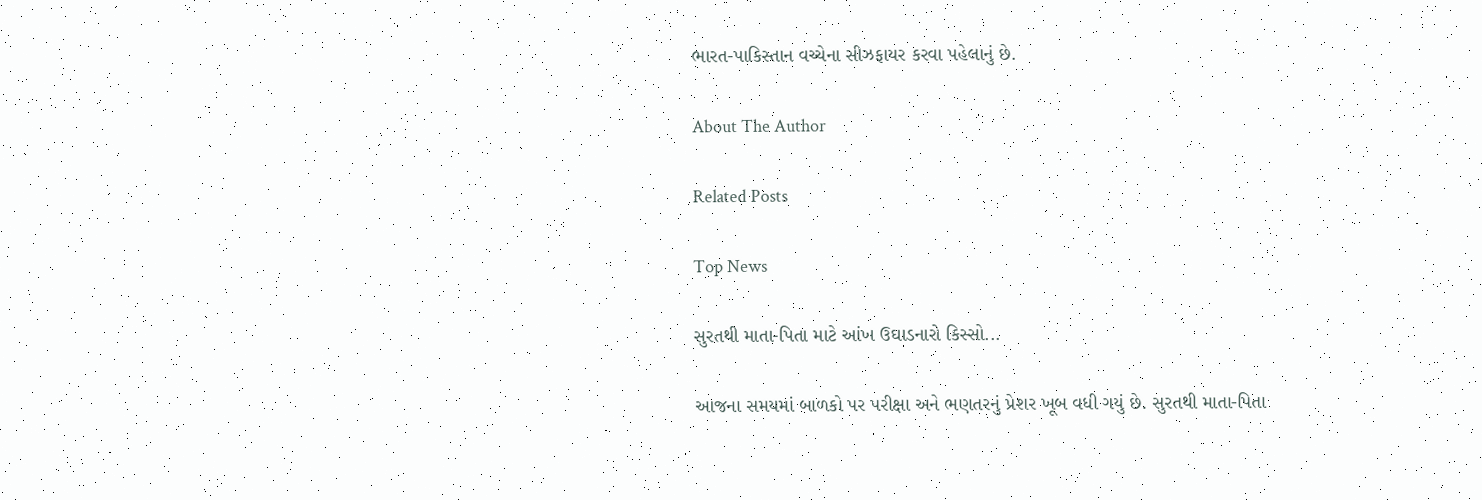ભારત-પાકિસ્તાન વચ્ચેના સીઝફાયર કરવા પહેલાનું છે.

About The Author

Related Posts

Top News

સુરતથી માતા-પિતા માટે આંખ ઉઘાડનારો કિસ્સો...

આજના સમયમાં બાળકો પર પરીક્ષા અને ભણતરનું પ્રેશર ખૂબ વધી ગયું છે. સુરતથી માતા-પિતા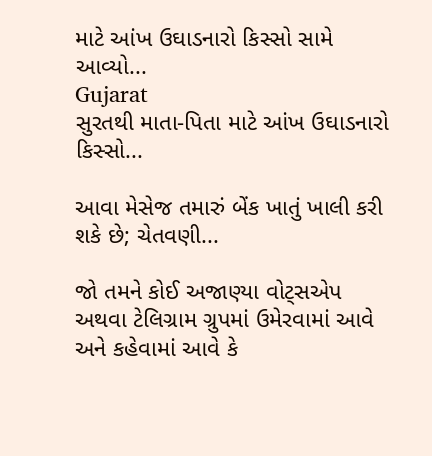માટે આંખ ઉઘાડનારો કિસ્સો સામે આવ્યો...
Gujarat
સુરતથી માતા-પિતા માટે આંખ ઉઘાડનારો કિસ્સો...

આવા મેસેજ તમારું બેંક ખાતું ખાલી કરી શકે છે; ચેતવણી...

જો તમને કોઈ અજાણ્યા વોટ્સએપ અથવા ટેલિગ્રામ ગ્રુપમાં ઉમેરવામાં આવે અને કહેવામાં આવે કે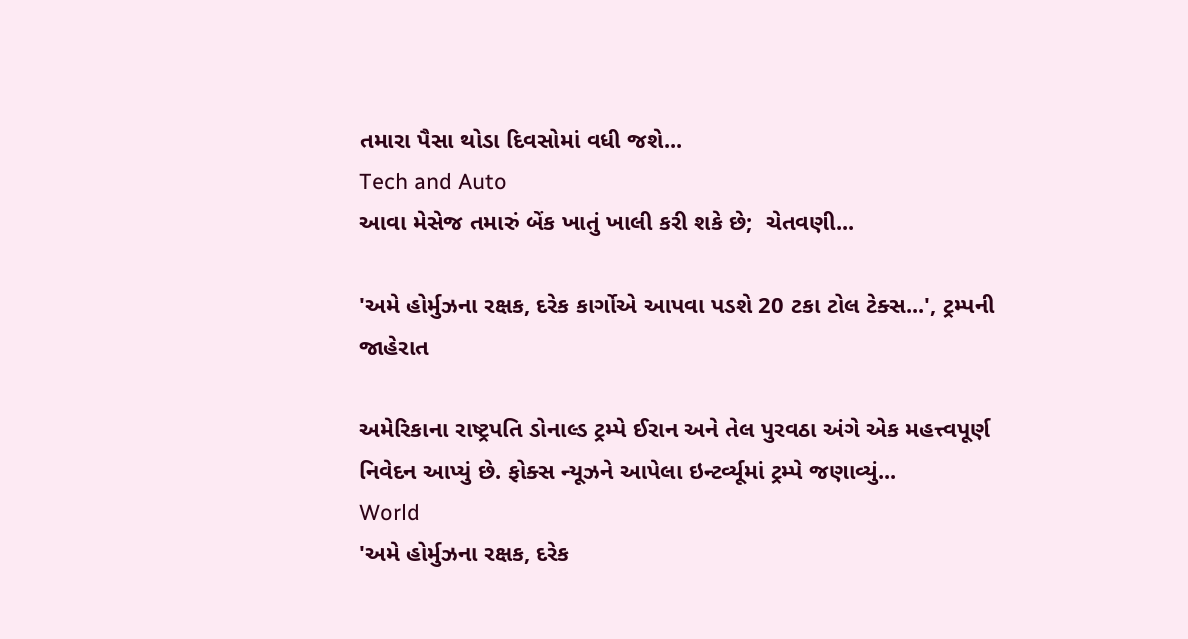તમારા પૈસા થોડા દિવસોમાં વધી જશે...
Tech and Auto
આવા મેસેજ તમારું બેંક ખાતું ખાલી કરી શકે છે;  ચેતવણી...

'અમે હોર્મુઝના રક્ષક, દરેક કાર્ગોએ આપવા પડશે 20 ટકા ટોલ ટેક્સ...', ટ્રમ્પની જાહેરાત

અમેરિકાના રાષ્ટ્રપતિ ડોનાલ્ડ ટ્રમ્પે ઈરાન અને તેલ પુરવઠા અંગે એક મહત્ત્વપૂર્ણ નિવેદન આપ્યું છે. ફોક્સ ન્યૂઝને આપેલા ઇન્ટર્વ્યૂમાં ટ્રમ્પે જણાવ્યું...
World
'અમે હોર્મુઝના રક્ષક, દરેક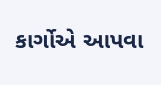કાર્ગોએ આપવા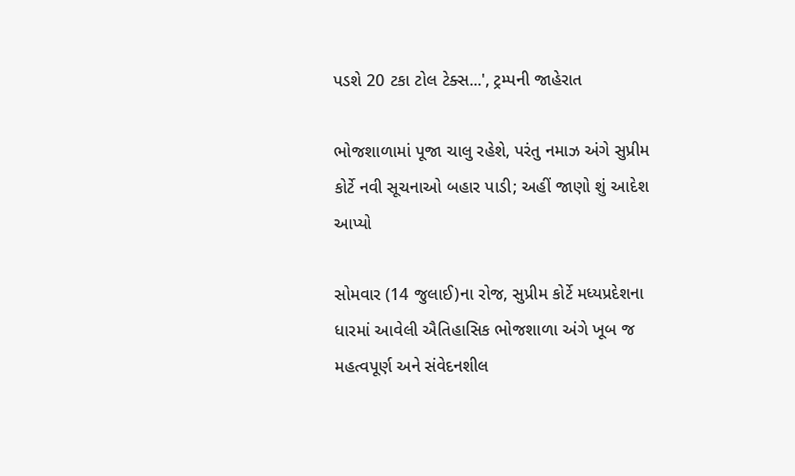પડશે 20 ટકા ટોલ ટેક્સ...', ટ્રમ્પની જાહેરાત

ભોજશાળામાં પૂજા ચાલુ રહેશે, પરંતુ નમાઝ અંગે સુપ્રીમ કોર્ટે નવી સૂચનાઓ બહાર પાડી; અહીં જાણો શું આદેશ આપ્યો

સોમવાર (14 જુલાઈ)ના રોજ, સુપ્રીમ કોર્ટે મધ્યપ્રદેશના ધારમાં આવેલી ઐતિહાસિક ભોજશાળા અંગે ખૂબ જ મહત્વપૂર્ણ અને સંવેદનશીલ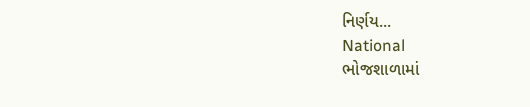નિર્ણય...
National
ભોજશાળામાં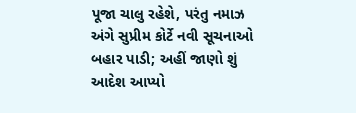પૂજા ચાલુ રહેશે, પરંતુ નમાઝ અંગે સુપ્રીમ કોર્ટે નવી સૂચનાઓ બહાર પાડી; અહીં જાણો શું આદેશ આપ્યો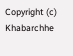Copyright (c) Khabarchhe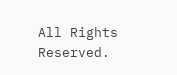All Rights Reserved.